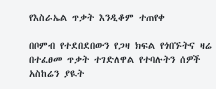የእስራኤል ጥቃት እንዲቆም ተጠየቀ

በቦምብ የተደበደበውን የጋዛ ክፍል የጎበኙትና ዛሬ በተፈፀመ ጥቃት ተገድለዋል የተባሉትን ሰዎች አስከሬን ያዪት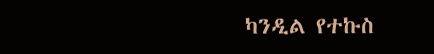ካንዲል የተኩስ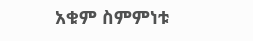አቁም ስምምነቱ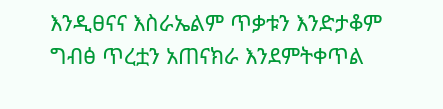እንዲፀናና እስራኤልም ጥቃቱን እንድታቆም ግብፅ ጥረቷን አጠናክራ እንደምትቀጥል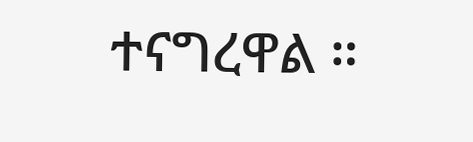ተናግረዋል ።